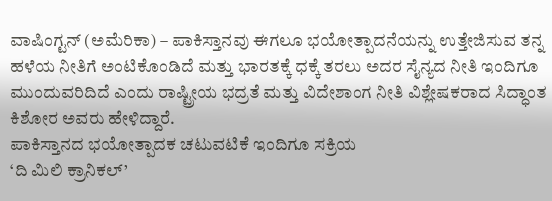ವಾಷಿಂಗ್ಟನ್ (ಅಮೆರಿಕಾ) – ಪಾಕಿಸ್ತಾನವು ಈಗಲೂ ಭಯೋತ್ಪಾದನೆಯನ್ನು ಉತ್ತೇಜಿಸುವ ತನ್ನ ಹಳೆಯ ನೀತಿಗೆ ಅಂಟಿಕೊಂಡಿದೆ ಮತ್ತು ಭಾರತಕ್ಕೆ ಧಕ್ಕೆ ತರಲು ಅದರ ಸೈನ್ಯದ ನೀತಿ ಇಂದಿಗೂ ಮುಂದುವರಿದಿದೆ ಎಂದು ರಾಷ್ಟ್ರೀಯ ಭದ್ರತೆ ಮತ್ತು ವಿದೇಶಾಂಗ ನೀತಿ ವಿಶ್ಲೇಷಕರಾದ ಸಿದ್ಧಾಂತ ಕಿಶೋರ ಅವರು ಹೇಳಿದ್ದಾರೆ.
ಪಾಕಿಸ್ತಾನದ ಭಯೋತ್ಪಾದಕ ಚಟುವಟಿಕೆ ಇಂದಿಗೂ ಸಕ್ರಿಯ
‘ದಿ ಮಿಲಿ ಕ್ರಾನಿಕಲ್’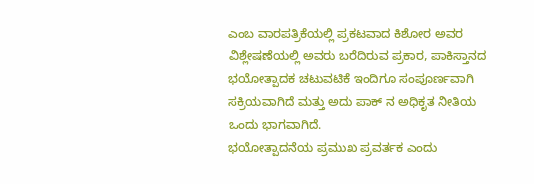ಎಂಬ ವಾರಪತ್ರಿಕೆಯಲ್ಲಿ ಪ್ರಕಟವಾದ ಕಿಶೋರ ಅವರ ವಿಶ್ಲೇಷಣೆಯಲ್ಲಿ ಅವರು ಬರೆದಿರುವ ಪ್ರಕಾರ, ಪಾಕಿಸ್ತಾನದ ಭಯೋತ್ಪಾದಕ ಚಟುವಟಿಕೆ ಇಂದಿಗೂ ಸಂಪೂರ್ಣವಾಗಿ ಸಕ್ರಿಯವಾಗಿದೆ ಮತ್ತು ಅದು ಪಾಕ್ ನ ಅಧಿಕೃತ ನೀತಿಯ ಒಂದು ಭಾಗವಾಗಿದೆ.
ಭಯೋತ್ಪಾದನೆಯ ಪ್ರಮುಖ ಪ್ರವರ್ತಕ ಎಂದು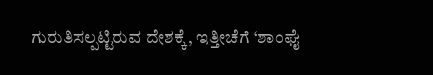ಗುರುತಿಸಲ್ಪಟ್ಟಿರುವ ದೇಶಕ್ಕೆ, ಇತ್ತೀಚೆಗೆ ‘ಶಾಂಘೈ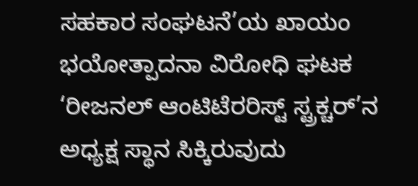ಸಹಕಾರ ಸಂಘಟನೆ’ಯ ಖಾಯಂ ಭಯೋತ್ಪಾದನಾ ವಿರೋಧಿ ಘಟಕ ‘ರೀಜನಲ್ ಆಂಟಿಟೆರರಿಸ್ಟ್ ಸ್ಟ್ರಕ್ಚರ್’ನ ಅಧ್ಯಕ್ಷ ಸ್ಥಾನ ಸಿಕ್ಕಿರುವುದು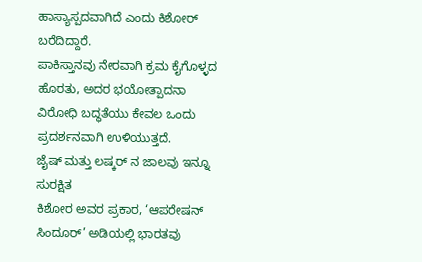ಹಾಸ್ಯಾಸ್ಪದವಾಗಿದೆ ಎಂದು ಕಿಶೋರ್ ಬರೆದಿದ್ದಾರೆ.
ಪಾಕಿಸ್ತಾನವು ನೇರವಾಗಿ ಕ್ರಮ ಕೈಗೊಳ್ಳದ ಹೊರತು, ಅದರ ಭಯೋತ್ಪಾದನಾ ವಿರೋಧಿ ಬದ್ಧತೆಯು ಕೇವಲ ಒಂದು ಪ್ರದರ್ಶನವಾಗಿ ಉಳಿಯುತ್ತದೆ.
ಜೈಷ್ ಮತ್ತು ಲಷ್ಕರ್ ನ ಜಾಲವು ಇನ್ನೂ ಸುರಕ್ಷಿತ
ಕಿಶೋರ ಅವರ ಪ್ರಕಾರ, ‘ಆಪರೇಷನ್ ಸಿಂದೂರ್’ ಅಡಿಯಲ್ಲಿ ಭಾರತವು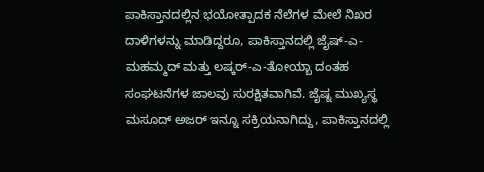ಪಾಕಿಸ್ತಾನದಲ್ಲಿನ ಭಯೋತ್ಪಾದಕ ನೆಲೆಗಳ ಮೇಲೆ ನಿಖರ ದಾಳಿಗಳನ್ನು ಮಾಡಿದ್ದರೂ, ಪಾಕಿಸ್ತಾನದಲ್ಲಿ ಜೈಷ್-ಎ-ಮಹಮ್ಮದ್ ಮತ್ತು ಲಷ್ಕರ್-ಎ-ತೋಯ್ಬಾ ದಂತಹ ಸಂಘಟನೆಗಳ ಜಾಲವು ಸುರಕ್ಷಿತವಾಗಿವೆ. ಜೈಷ್ನ ಮುಖ್ಯಸ್ಥ ಮಸೂದ್ ಅಜರ್ ಇನ್ನೂ ಸಕ್ರಿಯನಾಗಿದ್ದು, ಪಾಕಿಸ್ತಾನದಲ್ಲಿ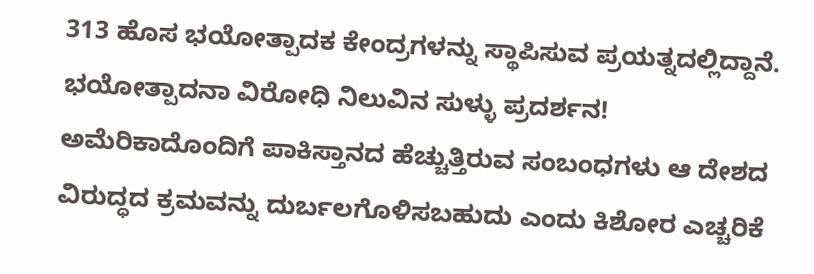313 ಹೊಸ ಭಯೋತ್ಪಾದಕ ಕೇಂದ್ರಗಳನ್ನು ಸ್ಥಾಪಿಸುವ ಪ್ರಯತ್ನದಲ್ಲಿದ್ದಾನೆ.
ಭಯೋತ್ಪಾದನಾ ವಿರೋಧಿ ನಿಲುವಿನ ಸುಳ್ಳು ಪ್ರದರ್ಶನ!
ಅಮೆರಿಕಾದೊಂದಿಗೆ ಪಾಕಿಸ್ತಾನದ ಹೆಚ್ಚುತ್ತಿರುವ ಸಂಬಂಧಗಳು ಆ ದೇಶದ ವಿರುದ್ಧದ ಕ್ರಮವನ್ನು ದುರ್ಬಲಗೊಳಿಸಬಹುದು ಎಂದು ಕಿಶೋರ ಎಚ್ಚರಿಕೆ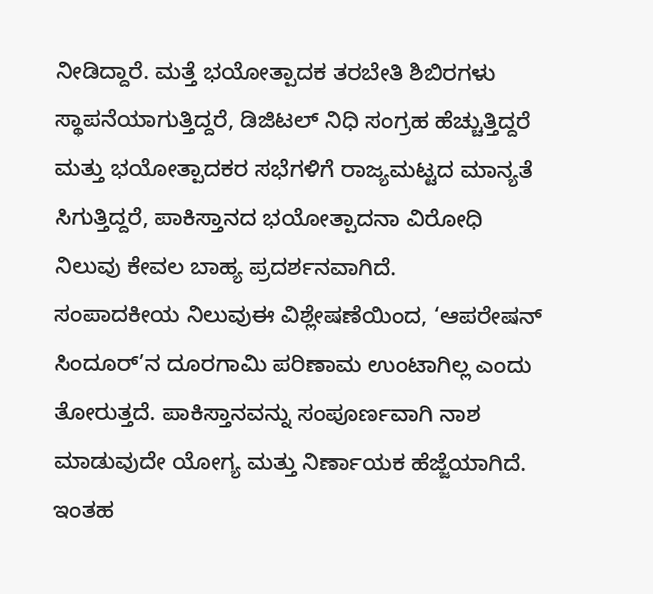ನೀಡಿದ್ದಾರೆ. ಮತ್ತೆ ಭಯೋತ್ಪಾದಕ ತರಬೇತಿ ಶಿಬಿರಗಳು ಸ್ಥಾಪನೆಯಾಗುತ್ತಿದ್ದರೆ, ಡಿಜಿಟಲ್ ನಿಧಿ ಸಂಗ್ರಹ ಹೆಚ್ಚುತ್ತಿದ್ದರೆ ಮತ್ತು ಭಯೋತ್ಪಾದಕರ ಸಭೆಗಳಿಗೆ ರಾಜ್ಯಮಟ್ಟದ ಮಾನ್ಯತೆ ಸಿಗುತ್ತಿದ್ದರೆ, ಪಾಕಿಸ್ತಾನದ ಭಯೋತ್ಪಾದನಾ ವಿರೋಧಿ ನಿಲುವು ಕೇವಲ ಬಾಹ್ಯ ಪ್ರದರ್ಶನವಾಗಿದೆ.
ಸಂಪಾದಕೀಯ ನಿಲುವುಈ ವಿಶ್ಲೇಷಣೆಯಿಂದ, ‘ಆಪರೇಷನ್ ಸಿಂದೂರ್’ನ ದೂರಗಾಮಿ ಪರಿಣಾಮ ಉಂಟಾಗಿಲ್ಲ ಎಂದು ತೋರುತ್ತದೆ. ಪಾಕಿಸ್ತಾನವನ್ನು ಸಂಪೂರ್ಣವಾಗಿ ನಾಶ ಮಾಡುವುದೇ ಯೋಗ್ಯ ಮತ್ತು ನಿರ್ಣಾಯಕ ಹೆಜ್ಜೆಯಾಗಿದೆ. ಇಂತಹ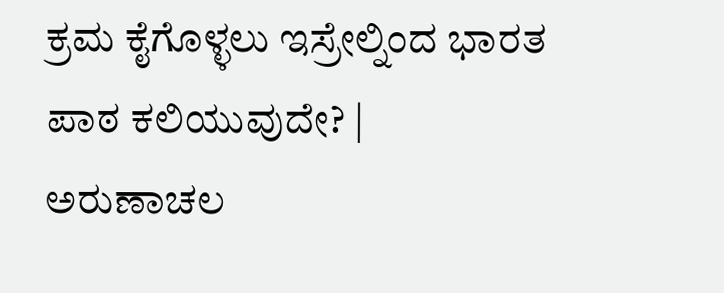ಕ್ರಮ ಕೈಗೊಳ್ಳಲು ಇಸ್ರೇಲ್ನಿಂದ ಭಾರತ ಪಾಠ ಕಲಿಯುವುದೇ? |
ಅರುಣಾಚಲ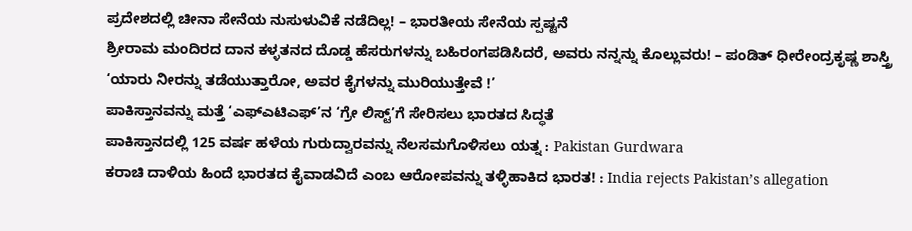ಪ್ರದೇಶದಲ್ಲಿ ಚೀನಾ ಸೇನೆಯ ನುಸುಳುವಿಕೆ ನಡೆದಿಲ್ಲ! – ಭಾರತೀಯ ಸೇನೆಯ ಸ್ಪಷ್ಟನೆ
ಶ್ರೀರಾಮ ಮಂದಿರದ ದಾನ ಕಳ್ಳತನದ ದೊಡ್ಡ ಹೆಸರುಗಳನ್ನು ಬಹಿರಂಗಪಡಿಸಿದರೆ, ಅವರು ನನ್ನನ್ನು ಕೊಲ್ಲುವರು! – ಪಂಡಿತ್ ಧೀರೇಂದ್ರಕೃಷ್ಣ ಶಾಸ್ತ್ರಿ
‘ಯಾರು ನೀರನ್ನು ತಡೆಯುತ್ತಾರೋ, ಅವರ ಕೈಗಳನ್ನು ಮುರಿಯುತ್ತೇವೆ !’
ಪಾಕಿಸ್ತಾನವನ್ನು ಮತ್ತೆ ‘ಎಫ್ಎಟಿಎಫ್’ನ ‘ಗ್ರೇ ಲಿಸ್ಟ್’ಗೆ ಸೇರಿಸಲು ಭಾರತದ ಸಿದ್ಧತೆ
ಪಾಕಿಸ್ತಾನದಲ್ಲಿ 125 ವರ್ಷ ಹಳೆಯ ಗುರುದ್ವಾರವನ್ನು ನೆಲಸಮಗೊಳಿಸಲು ಯತ್ನ : Pakistan Gurdwara
ಕರಾಚಿ ದಾಳಿಯ ಹಿಂದೆ ಭಾರತದ ಕೈವಾಡವಿದೆ ಎಂಬ ಆರೋಪವನ್ನು ತಳ್ಳಿಹಾಕಿದ ಭಾರತ! : India rejects Pakistan’s allegation